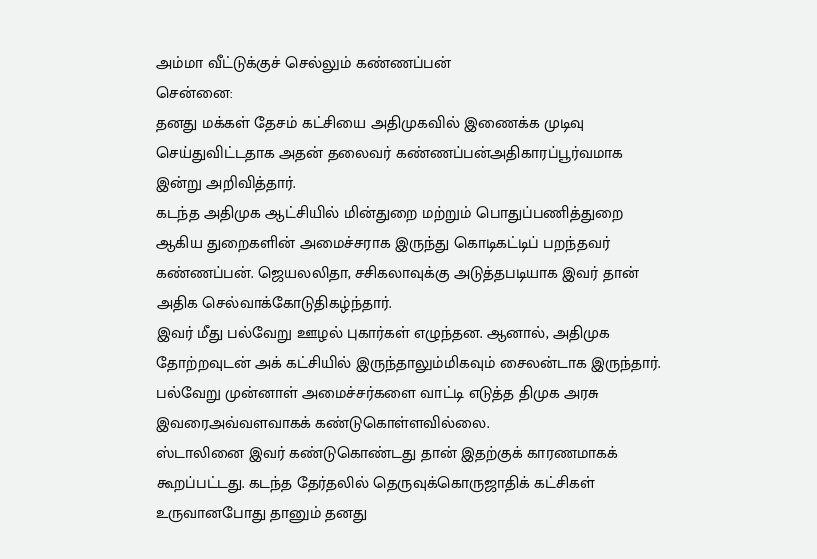அம்மா வீட்டுக்குச் செல்லும் கண்ணப்பன்
சென்னை:
தனது மக்கள் தேசம் கட்சியை அதிமுகவில் இணைக்க முடிவு செய்துவிட்டதாக அதன் தலைவர் கண்ணப்பன்அதிகாரப்பூர்வமாக இன்று அறிவித்தார்.
கடந்த அதிமுக ஆட்சியில் மின்துறை மற்றும் பொதுப்பணித்துறை ஆகிய துறைகளின் அமைச்சராக இருந்து கொடிகட்டிப் பறந்தவர் கண்ணப்பன். ஜெயலலிதா, சசிகலாவுக்கு அடுத்தபடியாக இவர் தான் அதிக செல்வாக்கோடுதிகழ்ந்தார்.
இவர் மீது பல்வேறு ஊழல் புகார்கள் எழுந்தன. ஆனால், அதிமுக தோற்றவுடன் அக் கட்சியில் இருந்தாலும்மிகவும் சைலன்டாக இருந்தார். பல்வேறு முன்னாள் அமைச்சர்களை வாட்டி எடுத்த திமுக அரசு இவரைஅவ்வளவாகக் கண்டுகொள்ளவில்லை.
ஸ்டாலினை இவர் கண்டுகொண்டது தான் இதற்குக் காரணமாகக் கூறப்பட்டது. கடந்த தேர்தலில் தெருவுக்கொருஜாதிக் கட்சிகள் உருவானபோது தானும் தனது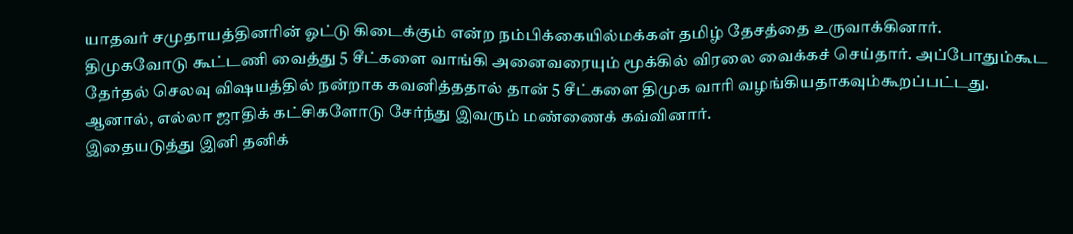யாதவர் சமுதாயத்தினரின் ஓட்டு கிடைக்கும் என்ற நம்பிக்கையில்மக்கள் தமிழ் தேசத்தை உருவாக்கினார்.
திமுகவோடு கூட்டணி வைத்து 5 சீட்களை வாங்கி அனைவரையும் மூக்கில் விரலை வைக்கச் செய்தார். அப்போதும்கூட தேர்தல் செலவு விஷயத்தில் நன்றாக கவனித்ததால் தான் 5 சீட்களை திமுக வாரி வழங்கியதாகவும்கூறப்பட்டது.
ஆனால், எல்லா ஜாதிக் கட்சிகளோடு சேர்ந்து இவரும் மண்ணைக் கவ்வினார்.
இதையடுத்து இனி தனிக்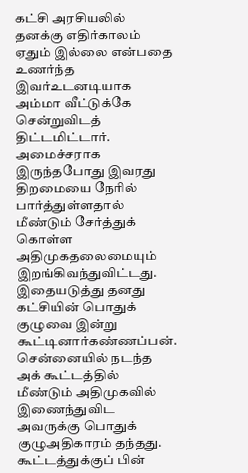கட்சி அரசியலில் தனக்கு எதிர்காலம் ஏதும் இல்லை என்பதை உணர்ந்த இவர்உடனடியாக அம்மா வீட்டுக்கே சென்றுவிடத் திட்டமிட்டார்.
அமைச்சராக இருந்தபோது இவரது திறமையை நேரில் பார்த்துள்ளதால் மீண்டும் சேர்த்துக் கொள்ள அதிமுகதலைமையும் இறங்கிவந்துவிட்டது. இதையடுத்து தனது கட்சியின் பொதுக் குழுவை இன்று கூட்டினார்கண்ணப்பன். சென்னையில் நடந்த அக் கூட்டத்தில் மீண்டும் அதிமுகவில் இணைந்துவிட அவருக்கு பொதுக் குழுஅதிகாரம் தந்தது.
கூட்டத்துக்குப் பின்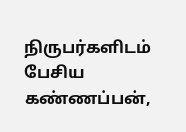நிருபர்களிடம் பேசிய கண்ணப்பன்,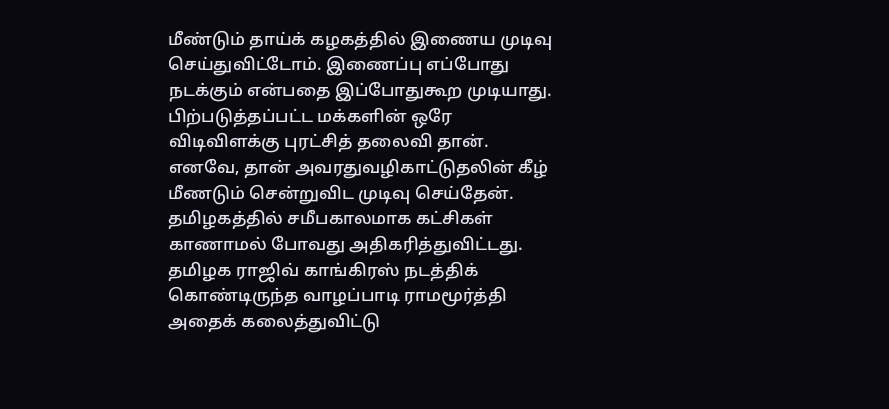மீண்டும் தாய்க் கழகத்தில் இணைய முடிவு செய்துவிட்டோம். இணைப்பு எப்போது நடக்கும் என்பதை இப்போதுகூற முடியாது. பிற்படுத்தப்பட்ட மக்களின் ஒரே விடிவிளக்கு புரட்சித் தலைவி தான். எனவே, தான் அவரதுவழிகாட்டுதலின் கீழ் மீணடும் சென்றுவிட முடிவு செய்தேன்.
தமிழகத்தில் சமீபகாலமாக கட்சிகள் காணாமல் போவது அதிகரித்துவிட்டது.
தமிழக ராஜிவ் காங்கிரஸ் நடத்திக் கொண்டிருந்த வாழப்பாடி ராமமூர்த்தி அதைக் கலைத்துவிட்டு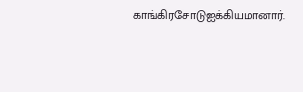காங்கிரசோடுஐக்கியமானார்.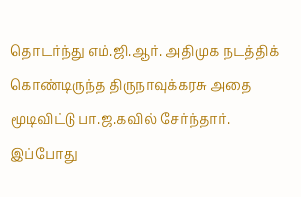தொடர்ந்து எம்.ஜி.ஆர். அதிமுக நடத்திக் கொண்டிருந்த திருநாவுக்கரசு அதை மூடிவிட்டு பா.ஜ.கவில் சேர்ந்தார்.
இப்போது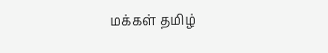மக்கள் தமிழ்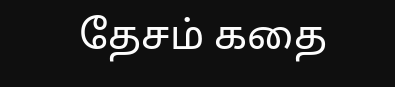தேசம் கதை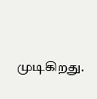முடிகிறது.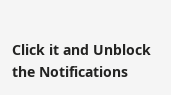Click it and Unblock the Notifications